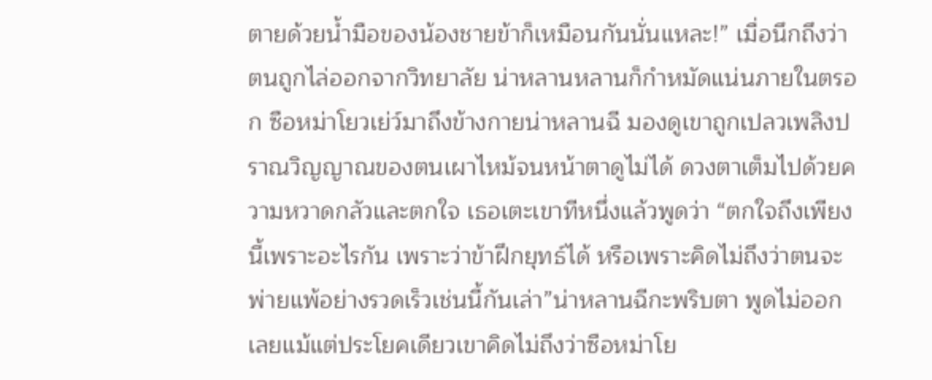ตายด้วยน้ำมือของน้องชายข้าก็เหมือนกันนั่นแหละ!” เมื่อนึกถึงว่าตนถูกไล่ออกจากวิทยาลัย น่าหลานหลานก็กำหมัดแน่นภายในตรอก ซือหม่าโยวเย่ว์มาถึงข้างกายน่าหลานฉี มองดูเขาถูกเปลวเพลิงปราณวิญญาณของตนเผาไหม้จนหน้าตาดูไม่ได้ ดวงตาเต็มไปด้วยความหวาดกลัวและตกใจ เธอเตะเขาทีหนึ่งแล้วพูดว่า “ตกใจถึงเพียงนี้เพราะอะไรกัน เพราะว่าข้าฝึกยุทธ์ได้ หรือเพราะคิดไม่ถึงว่าตนจะพ่ายแพ้อย่างรวดเร็วเช่นนี้กันเล่า”น่าหลานฉีกะพริบตา พูดไม่ออกเลยแม้แต่ประโยคเดียวเขาคิดไม่ถึงว่าซือหม่าโย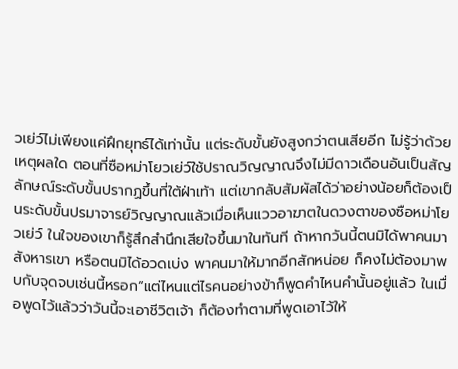วเย่ว์ไม่เพียงแค่ฝึกยุทธ์ได้เท่านั้น แต่ระดับขั้นยังสูงกว่าตนเสียอีก ไม่รู้ว่าด้วยเหตุผลใด ตอนที่ซือหม่าโยวเย่ว์ใช้ปราณวิญญาณจึงไม่มีดาวเดือนอันเป็นสัญลักษณ์ระดับขั้นปรากฏขึ้นที่ใต้ฝ่าเท้า แต่เขากลับสัมผัสได้ว่าอย่างน้อยก็ต้องเป็นระดับขั้นปรมาจารย์วิญญาณแล้วเมื่อเห็นแววอาฆาตในดวงตาของซือหม่าโยวเย่ว์ ในใจของเขาก็รู้สึกสำนึกเสียใจขึ้นมาในทันที ถ้าหากวันนี้ตนมิได้พาคนมาสังหารเขา หรือตนมิได้อวดเบ่ง พาคนมาให้มากอีกสักหน่อย ก็คงไม่ต้องมาพบกับจุดจบเช่นนี้หรอก“แต่ไหนแต่ไรคนอย่างข้าก็พูดคำไหนคำนั้นอยู่แล้ว ในเมื่อพูดไว้แล้วว่าวันนี้จะเอาชีวิตเจ้า ก็ต้องทำตามที่พูดเอาไว้ให้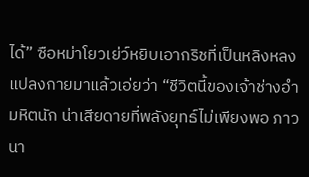ได้” ซือหม่าโยวเย่ว์หยิบเอากริชที่เป็นหลิงหลงแปลงกายมาแล้วเอ่ยว่า “ชีวิตนี้ของเจ้าช่างอำมหิตนัก น่าเสียดายที่พลังยุทธ์ไม่เพียงพอ ภาวนา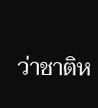ว่าชาติห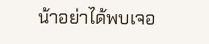น้าอย่าได้พบเจอ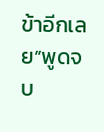ข้าอีกเลย”พูดจบ